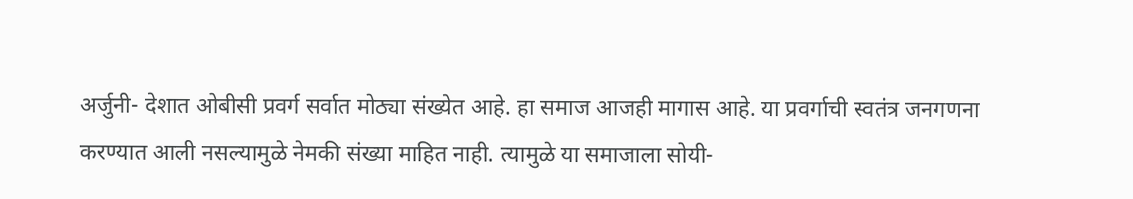अर्जुनी- देशात ओबीसी प्रवर्ग सर्वात मोठ्या संख्येत आहे. हा समाज आजही मागास आहे. या प्रवर्गाची स्वतंत्र जनगणना करण्यात आली नसल्यामुळे नेमकी संख्या माहित नाही. त्यामुळे या समाजाला सोयी-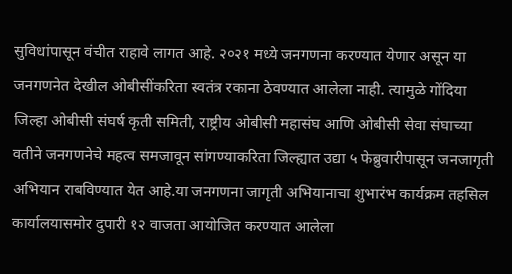सुविधांपासून वंचीत राहावे लागत आहे. २०२१ मध्ये जनगणना करण्यात येणार असून या जनगणनेत देखील ओबीसींकरिता स्वतंत्र रकाना ठेवण्यात आलेला नाही. त्यामुळे गोंदिया जिल्हा ओबीसी संघर्ष कृती समिती, राष्ट्रीय ओबीसी महासंघ आणि ओबीसी सेवा संघाच्या वतीने जनगणनेचे महत्व समजावून सांगण्याकरिता जिल्ह्यात उद्या ५ फेब्रुवारीपासून जनजागृती अभियान राबविण्यात येत आहे.या जनगणना जागृती अभियानाचा शुभारंभ कार्यक्रम तहसिल कार्यालयासमोर दुपारी १२ वाजता आयोजित करण्यात आलेला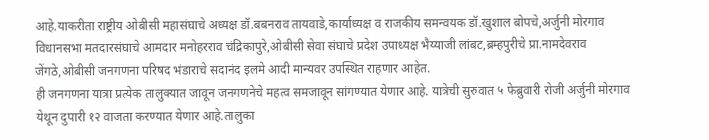आहे.याकरीता राष्ट्रीय ओबीसी महासंघाचे अध्यक्ष डॉ.बबनराव तायवाडे,कार्याध्यक्ष व राजकीय समन्वयक डॉ.खुशाल बोपचे,अर्जुनी मोरगाव विधानसभा मतदारसंघाचे आमदार मनोहरराव चंद्रिकापुरे,ओबीसी सेवा संघाचे प्रदेश उपाध्यक्ष भैय्याजी लांबट,ब्रम्हपुरीचे प्रा.नामदेवराव जेंगठे,ओबीसी जनगणना परिषद भंडाराचे सदानंद इलमे आदी मान्यवर उपस्थित राहणार आहेत.
ही जनगणना यात्रा प्रत्येक तालुक्यात जावून जनगणनेचे महत्व समजावून सांगण्यात येणार आहे. यात्रेची सुरुवात ५ फेब्रुवारी रोजी अर्जुनी मोरगाव येथून दुपारी १२ वाजता करण्यात येणार आहे.तालुका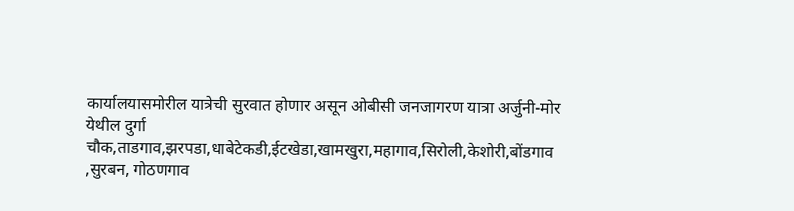कार्यालयासमोरील यात्रेची सुरवात होणार असून ओबीसी जनजागरण यात्रा अर्जुनी-मोर येथील दुर्गा चौक,ताडगाव,झरपडा,धाबेटेकडी,ईटखेडा,खामखुरा,महागाव,सिरोली,केशोरी,बोंडगाव ,सुरबन, गोठणगाव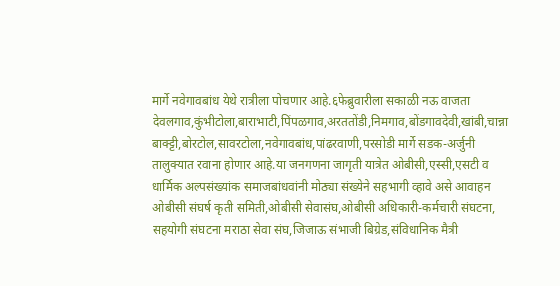मार्गे नवेगावबांध येथे रात्रीला पोचणार आहे.६फेब्रुवारीला सकाळी नऊ वाजता देवलगाव,कुंभीटोला,बाराभाटी,पिंपळगाव,अरततोंडी,निमगाव,बोंडगावदेवी,खांबी,चान्ना बाक्ट्टी,बोरटोल,सावरटोला,नवेगावबांध,पांढरवाणी,परसोडी मार्गे सडक-अर्जुनी तालुक्यात रवाना होणार आहे.या जनगणना जागृती यात्रेत ओबीसी,एस्सी,एसटी व धार्मिक अल्पसंख्यांक समाजबांधवांनी मोठ्या संख्येने सहभागी व्हावे असे आवाहन ओबीसी संघर्ष कृती समिती,ओबीसी सेवासंघ,ओबीसी अधिकारी-कर्मचारी संघटना, सहयोगी संघटना मराठा सेवा संघ,जिजाऊ संभाजी बिग्रेड,संविधानिक मैत्री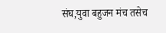संघ,युवा बहुजन मंच तसेच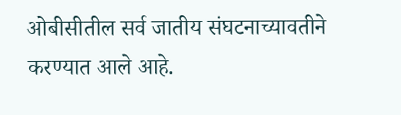ओबीसीतील सर्व जातीय संघटनाच्यावतीने करण्यात आले आहे.